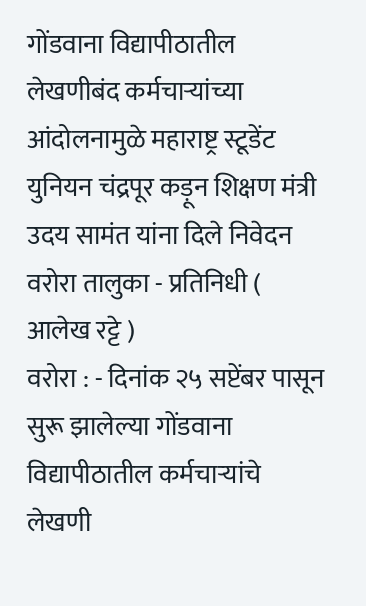गोंडवाना विद्यापीठातील लेखणीबंद कर्मचाऱ्यांच्या आंदोलनामुळे महाराष्ट्र स्टूडेंट युनियन चंद्रपूर कड़ून शिक्षण मंत्री उदय सामंत यांना दिले निवेदन
वरोरा तालुका - प्रतिनिधी ( आलेख रट्टे )
वरोरा : - दिनांक २५ सप्टेंबर पासून सुरू झालेल्या गोंडवाना विद्यापीठातील कर्मचाऱ्यांचे लेखणी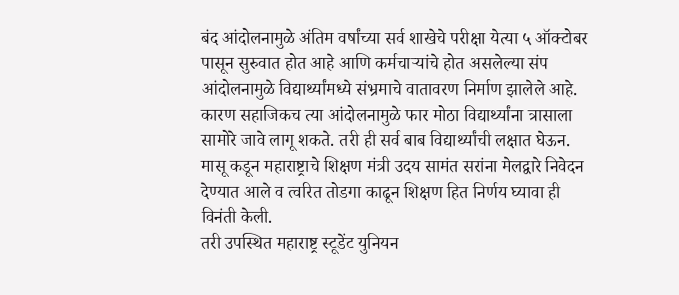बंद आंदोलनामुळे अंतिम वर्षांच्या सर्व शाखेचे परीक्षा येत्या ५ ऑक्टोबर पासून सुरुवात होत आहे आणि कर्मचाऱ्यांचे होत असलेल्या संप आंदोलनामुळे विद्यार्थ्यांमध्ये संभ्रमाचे वातावरण निर्माण झालेले आहे.
कारण सहाजिकच त्या आंदोलनामुळे फार मोठा विद्यार्थ्यांना त्रासाला सामोरे जावे लागू शकते. तरी ही सर्व बाब विद्यार्थ्यांची लक्षात घेऊन. मासू कडून महाराष्ट्राचे शिक्षण मंत्री उदय सामंत सरांना मेलद्वारे निवेदन देण्यात आले व त्वरित तोडगा काढून शिक्षण हित निर्णय घ्यावा ही विनंती केली.
तरी उपस्थित महाराष्ट्र स्टूडेंट युनियन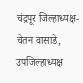चंद्रपूर जिल्हाध्यक्ष- चेतन वासाडे, उपजिल्हाध्यक्ष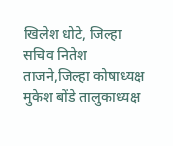खिलेश धोटे, जिल्हा सचिव नितेश ताजने,जिल्हा कोषाध्यक्ष मुकेश बोंडे तालुकाध्यक्ष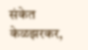संकेत केळझरकर,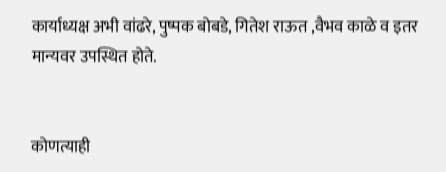कार्याध्यक्ष अभी वांढरे, पुष्पक बोबडे, गितेश राऊत ,वैभव काळे व इतर मान्यवर उपस्थित होते.


कोणत्याही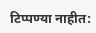टिप्पण्या नाहीत: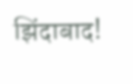झिंदाबाद!